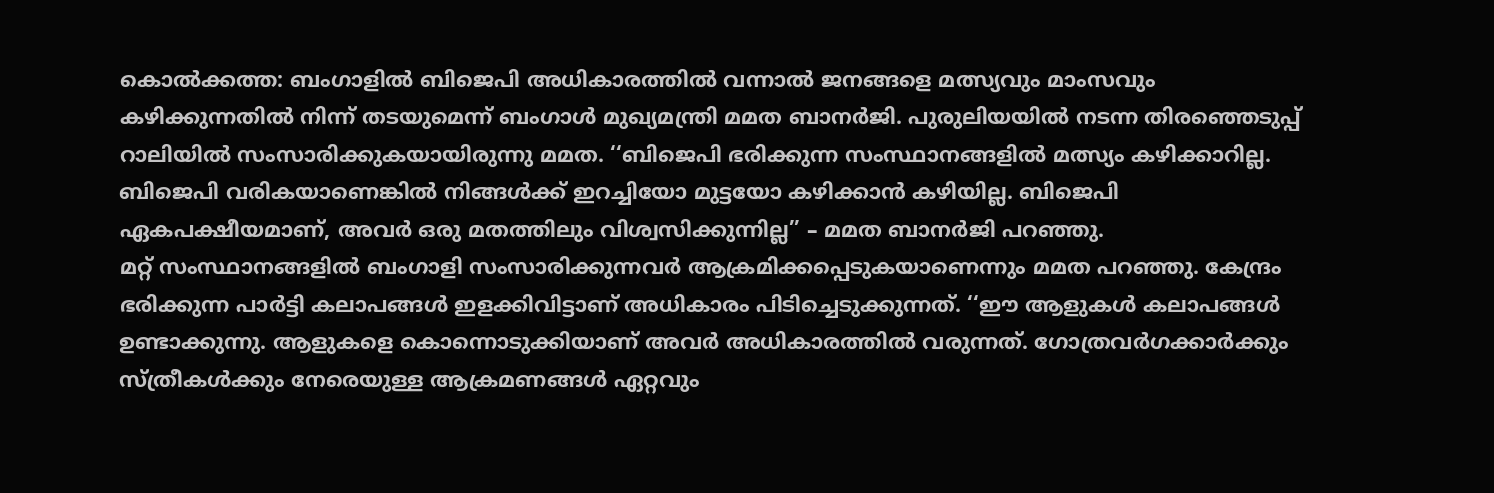കൊൽക്കത്ത: ബംഗാളിൽ ബിജെപി അധികാരത്തിൽ വന്നാൽ ജനങ്ങളെ മത്സ്യവും മാംസവും കഴിക്കുന്നതിൽ നിന്ന് തടയുമെന്ന് ബംഗാൾ മുഖ്യമന്ത്രി മമത ബാനർജി. പുരുലിയയിൽ നടന്ന തിരഞ്ഞെടുപ്പ് റാലിയിൽ സംസാരിക്കുകയായിരുന്നു മമത. ‘‘ബിജെപി ഭരിക്കുന്ന സംസ്ഥാനങ്ങളിൽ മത്സ്യം കഴിക്കാറില്ല. ബിജെപി വരികയാണെങ്കിൽ നിങ്ങൾക്ക് ഇറച്ചിയോ മുട്ടയോ കഴിക്കാൻ കഴിയില്ല. ബിജെപി ഏകപക്ഷീയമാണ്, അവർ ഒരു മതത്തിലും വിശ്വസിക്കുന്നില്ല’’ – മമത ബാനർജി പറഞ്ഞു.
മറ്റ് സംസ്ഥാനങ്ങളിൽ ബംഗാളി സംസാരിക്കുന്നവർ ആക്രമിക്കപ്പെടുകയാണെന്നും മമത പറഞ്ഞു. കേന്ദ്രം ഭരിക്കുന്ന പാർട്ടി കലാപങ്ങൾ ഇളക്കിവിട്ടാണ് അധികാരം പിടിച്ചെടുക്കുന്നത്. ‘‘ഈ ആളുകൾ കലാപങ്ങൾ ഉണ്ടാക്കുന്നു. ആളുകളെ കൊന്നൊടുക്കിയാണ് അവർ അധികാരത്തിൽ വരുന്നത്. ഗോത്രവർഗക്കാർക്കും സ്ത്രീകൾക്കും നേരെയുള്ള ആക്രമണങ്ങൾ ഏറ്റവും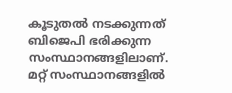കൂടുതൽ നടക്കുന്നത് ബിജെപി ഭരിക്കുന്ന സംസ്ഥാനങ്ങളിലാണ്. മറ്റ് സംസ്ഥാനങ്ങളിൽ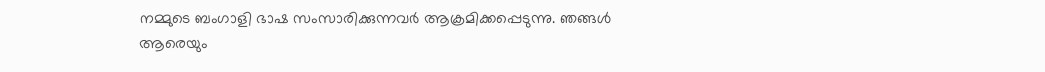നമ്മുടെ ബംഗാളി ഭാഷ സംസാരിക്കുന്നവർ ആക്രമിക്കപ്പെടുന്നു. ഞങ്ങൾ ആരെയും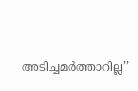അടിച്ചമർത്താറില്ല’’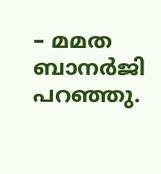– മമത ബാനർജി പറഞ്ഞു.